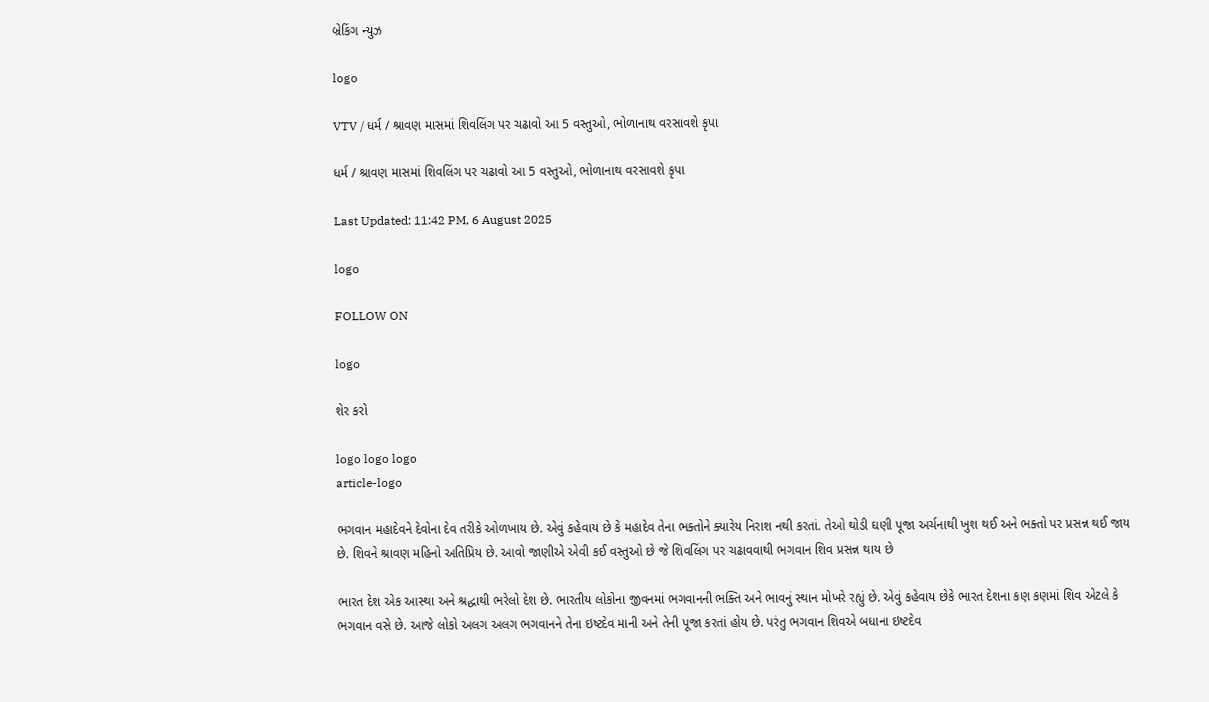બ્રેકિંગ ન્યુઝ

logo

VTV / ધર્મ / શ્રાવણ માસમાં શિવલિંગ પર ચઢાવો આ 5 વસ્તુઓ, ભોળાનાથ વરસાવશે કૃપા

ધર્મ / શ્રાવણ માસમાં શિવલિંગ પર ચઢાવો આ 5 વસ્તુઓ, ભોળાનાથ વરસાવશે કૃપા

Last Updated: 11:42 PM, 6 August 2025

logo

FOLLOW ON

logo

શેર કરો

logo logo logo
article-logo

ભગવાન મહાદેવને દેવોના દેવ તરીકે ઓળખાય છે. એવું કહેવાય છે કે મહાદેવ તેના ભક્તોને ક્યારેય નિરાશ નથી કરતાં. તેઓ થોડી ઘણી પૂજા અર્ચનાથી ખુશ થઈ અને ભક્તો પર પ્રસન્ન થઈ જાય છે. શિવને શ્રાવણ મહિનો અતિપ્રિય છે. આવો જાણીએ એવી કઈ વસ્તુઓ છે જે શિવલિંગ પર ચઢાવવાથી ભગવાન શિવ પ્રસન્ન થાય છે

ભારત દેશ એક આસ્થા અને શ્રદ્ધાથી ભરેલો દેશ છે. ભારતીય લોકોના જીવનમાં ભગવાનની ભક્તિ અને ભાવનું સ્થાન મોખરે રહ્યું છે. એવું કહેવાય છેકે ભારત દેશના કણ કણમાં શિવ એટલે કે ભગવાન વસે છે. આજે લોકો અલગ અલગ ભગવાનને તેના ઇષ્ટદેવ માની અને તેની પૂજા કરતાં હોય છે. પરંતુ ભગવાન શિવએ બધાના ઇષ્ટદેવ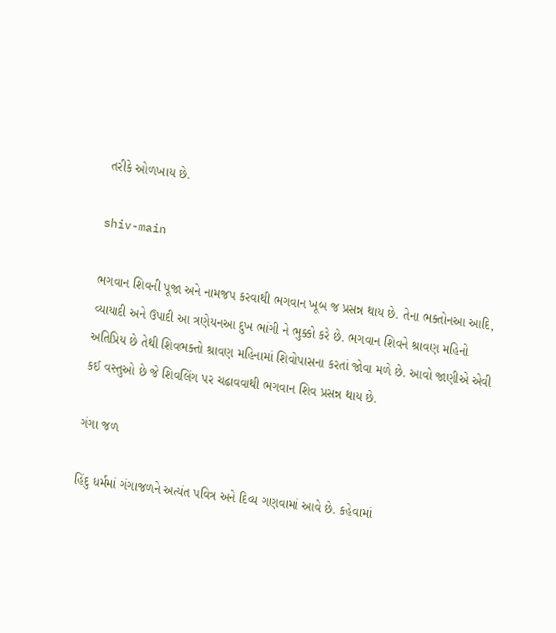તરીકે ઓળખાય છે.

shiv-main

ભગવાન શિવની પૂજા અને નામજપ કરવાથી ભગવાન ખૂબ જ પ્રસન્ન થાય છે. તેના ભક્તોનઆ આદિ, વ્યાયાદી અને ઉપાદી આ ત્રણેયનઆ દુખ ભાંગી ને ભુક્કો કરે છે. ભગવાન શિવને શ્રાવણ મહિનો અતિપ્રિય છે તેથી શિવભક્તો શ્રાવણ મહિનામાં શિવોપાસના કરતાં જોવા મળે છે. આવો જાણીએ એવી કઈ વસ્તુઓ છે જે શિવલિંગ પર ચઢાવવાથી ભગવાન શિવ પ્રસન્ન થાય છે.

ગંગા જળ

હિંદુ ધર્મમાં ગંગાજળને અત્યંત પવિત્ર અને દિવ્ય ગણવામાં આવે છે. કહેવામાં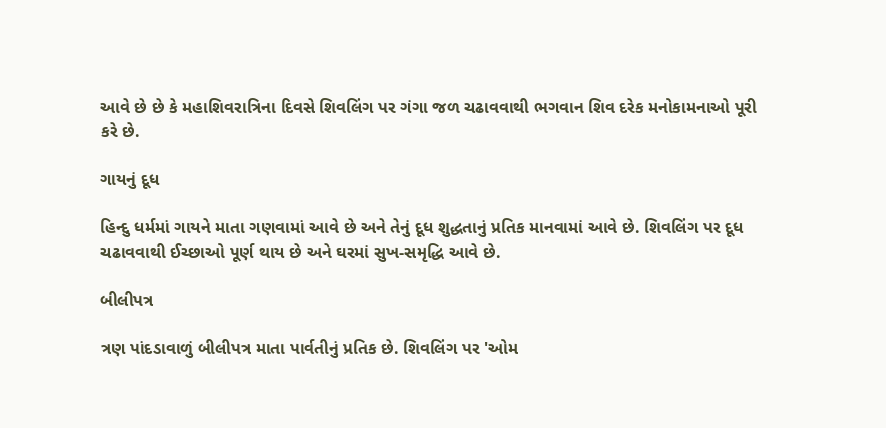આવે છે છે કે મહાશિવરાત્રિના દિવસે શિવલિંગ પર ગંગા જળ ચઢાવવાથી ભગવાન શિવ દરેક મનોકામનાઓ પૂરી કરે છે.

ગાયનું દૂધ

હિન્દુ ધર્મમાં ગાયને માતા ગણવામાં આવે છે અને તેનું દૂધ શુદ્ધતાનું પ્રતિક માનવામાં આવે છે. શિવલિંગ પર દૂધ ચઢાવવાથી ઈચ્છાઓ પૂર્ણ થાય છે અને ઘરમાં સુખ-સમૃદ્ધિ આવે છે.

બીલીપત્ર

ત્રણ પાંદડાવાળું બીલીપત્ર માતા પાર્વતીનું પ્રતિક છે. શિવલિંગ પર 'ઓમ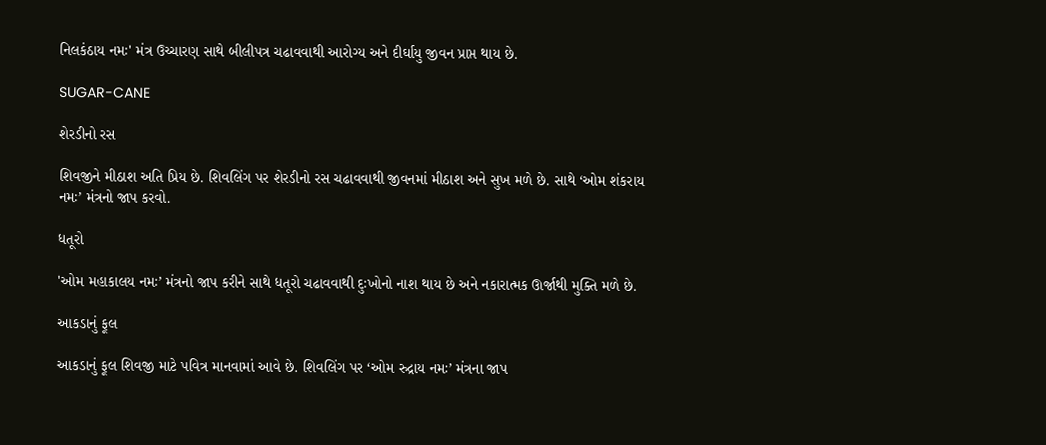નિલકંઠાય નમઃ' મંત્ર ઉચ્ચારણ સાથે બીલીપત્ર ચઢાવવાથી આરોગ્ય અને દીર્ઘાયુ જીવન પ્રાપ્ત થાય છે.

SUGAR-CANE

શેરડીનો રસ

શિવજીને મીઠાશ અતિ પ્રિય છે. શિવલિંગ પર શેરડીનો રસ ચઢાવવાથી જીવનમાં મીઠાશ અને સુખ મળે છે. સાથે ‘ઓમ શંકરાય નમઃ’ મંત્રનો જાપ કરવો.

ધતૂરો

'ઓમ મહાકાલય નમઃ’ મંત્રનો જાપ કરીને સાથે ધતૂરો ચઢાવવાથી દુઃખોનો નાશ થાય છે અને નકારાત્મક ઊર્જાથી મુક્તિ મળે છે.

આકડાનું ફૂલ

આકડાનું ફૂલ શિવજી માટે પવિત્ર માનવામાં આવે છે. શિવલિંગ પર ‘ઓમ રુદ્રાય નમઃ’ મંત્રના જાપ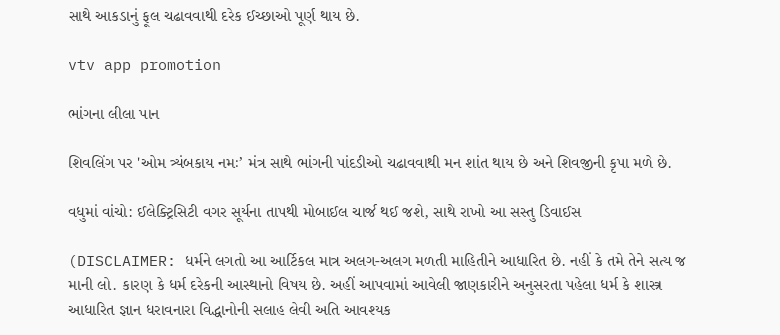સાથે આકડાનું ફૂલ ચઢાવવાથી દરેક ઈચ્છાઓ પૂર્ણ થાય છે.

vtv app promotion

ભાંગના લીલા પાન

શિવલિંગ પર 'ઓમ ત્ર્યંબકાય નમઃ’ મંત્ર સાથે ભાંગની પાંદડીઓ ચઢાવવાથી મન શાંત થાય છે અને શિવજીની કૃપા મળે છે.

વધુમાં વાંચો: ઈલેક્ટ્રિસિટી વગર સૂર્યના તાપથી મોબાઈલ ચાર્જ થઈ જશે, સાથે રાખો આ સસ્તુ ડિવાઈસ

(DISCLAIMER: ધર્મને લગતો આ આર્ટિકલ માત્ર અલગ-અલગ મળતી માહિતીને આધારિત છે. નહીં કે તમે તેને સત્ય જ માની લો. કારણ કે ધર્મ દરેકની આસ્થાનો વિષય છે. અહીં આપવામાં આવેલી જાણકારીને અનુસરતા પહેલા ધર્મ કે શાસ્ત્ર આધારિત જ્ઞાન ધરાવનારા વિદ્ધાનોની સલાહ લેવી અતિ આવશ્યક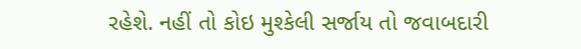રહેશે. નહીં તો કોઇ મુશ્કેલી સર્જાય તો જવાબદારી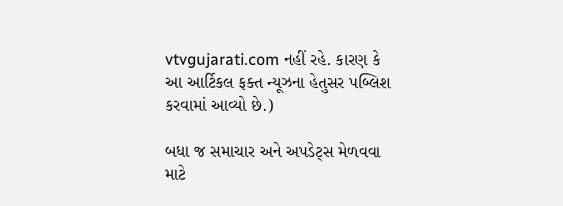vtvgujarati.com નહીં રહે. કારણ કે આ આર્ટિકલ ફક્ત ન્યૂઝના હેતુસર પબ્લિશ કરવામાં આવ્યો છે.)

બધા જ સમાચાર અને અપડેટ્સ મેળવવા માટે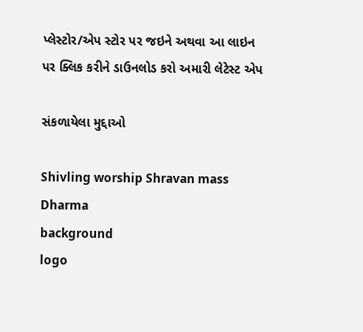પ્લેસ્ટોર/એપ સ્ટોર પર જઇને અથવા આ લાઇન પર ક્લિક કરીને ડાઉનલોડ કરો અમારી લેટેસ્ટ એપ

સંકળાયેલા મુદ્દાઓ

Shivling worship Shravan mass Dharma
background
logo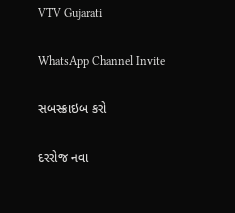VTV Gujarati

WhatsApp Channel Invite

સબસ્ક્રાઇબ કરો

દરરોજ નવા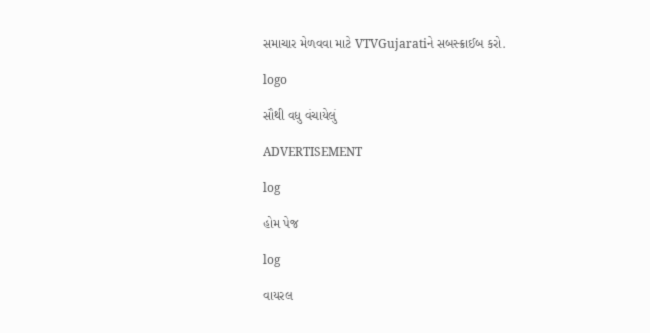સમાચાર મેળવવા માટે VTVGujaratiને સબસ્ક્રાઈબ કરો.

logo

સૌથી વધુ વંચાયેલું

ADVERTISEMENT

log

હોમ પેજ

log

વાયરલ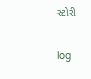સ્ટોરી

log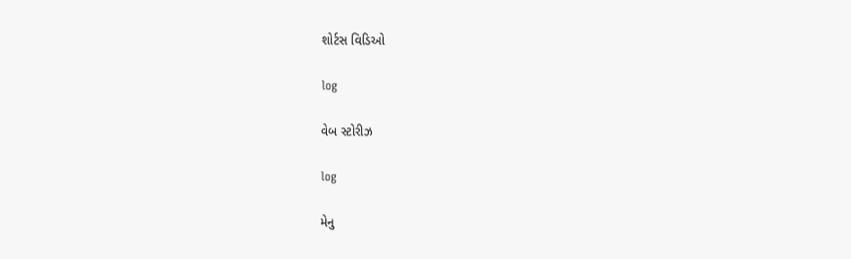શોર્ટસ વિડિઓ

log

વેબ સ્ટોરીઝ

log

મેનુ